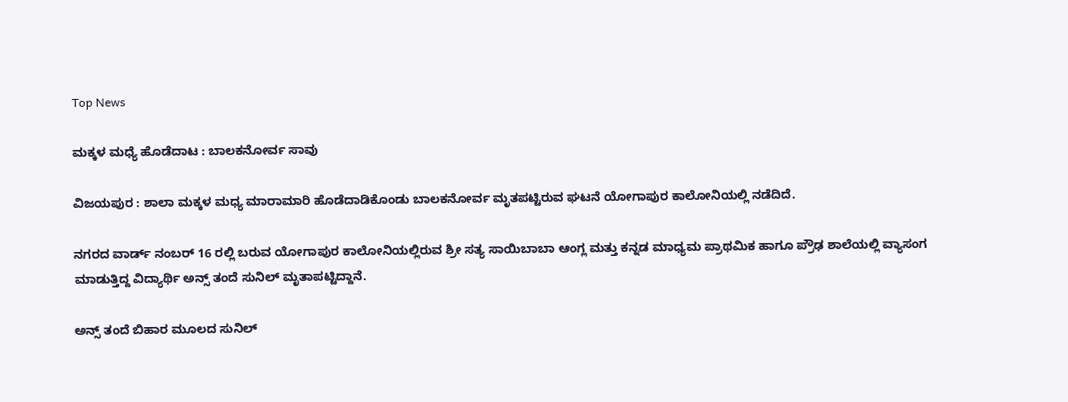Top News

ಮಕ್ಕಳ ಮಧ್ಯೆ ಹೊಡೆದಾಟ : ಬಾಲಕನೋರ್ವ ಸಾವು

ವಿಜಯಪುರ : ಶಾಲಾ ಮಕ್ಕಳ ಮಧ್ಯ ಮಾರಾಮಾರಿ ಹೊಡೆದಾಡಿಕೊಂಡು ಬಾಲಕನೋರ್ವ ಮೃತಪಟ್ಟಿರುವ ಘಟನೆ ಯೋಗಾಪುರ ಕಾಲೋನಿಯಲ್ಲಿ ನಡೆದಿದೆ.

ನಗರದ ವಾರ್ಡ್ ನಂಬರ್ 16 ರಲ್ಲಿ ಬರುವ ಯೋಗಾಪುರ ಕಾಲೋನಿಯಲ್ಲಿರುವ ಶ್ರೀ ಸತ್ಯ ಸಾಯಿಬಾಬಾ ಆಂಗ್ಲ ಮತ್ತು ಕನ್ನಡ ಮಾಧ್ಯಮ ಪ್ರಾಥಮಿಕ ಹಾಗೂ ಪ್ರೌಢ ಶಾಲೆಯಲ್ಲಿ ವ್ಯಾಸಂಗ ಮಾಡುತ್ತಿದ್ದ ವಿದ್ಯಾರ್ಥಿ ಅನ್ಸ್ ತಂದೆ ಸುನಿಲ್ ಮೃತಾಪಟ್ಟಿದ್ದಾನೆ.

ಅನ್ಸ್ ತಂದೆ ಬಿಹಾರ ಮೂಲದ ಸುನಿಲ್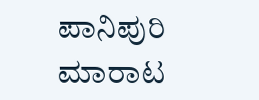ಪಾನಿಪುರಿ ಮಾರಾಟ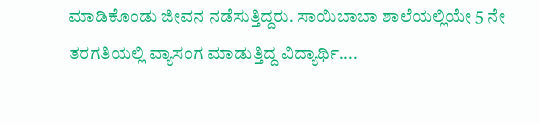ಮಾಡಿಕೊಂಡು ಜೀವನ ನಡೆಸುತ್ತಿದ್ದರು. ಸಾಯಿಬಾಬಾ ಶಾಲೆಯಲ್ಲಿಯೇ 5 ನೇ ತರಗತಿಯಲ್ಲಿ ವ್ಯಾಸಂಗ ಮಾಡುತ್ತಿದ್ದ ವಿದ್ಯಾರ್ಥಿ....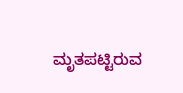ಮೃತಪಟ್ಟಿರುವ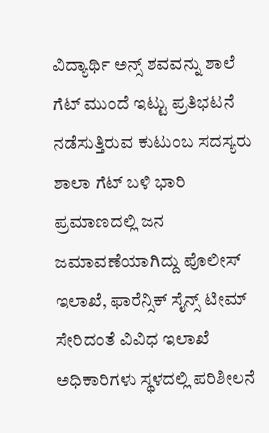ವಿದ್ಯಾರ್ಥಿ ಅನ್ಸ್ ಶವವನ್ನು ಶಾಲೆ ಗೆಟ್ ಮುಂದೆ ಇಟ್ಟು ಪ್ರತಿಭಟನೆ ನಡೆಸುತ್ತಿರುವ ಕುಟುಂಬ ಸದಸ್ಯರು ಶಾಲಾ ಗೆಟ್ ಬಳಿ ಭಾರಿ ಪ್ರಮಾಣದಲ್ಲಿ ಜನ ಜಮಾವಣೆಯಾಗಿದ್ದು ಪೊಲೀಸ್ ಇಲಾಖೆ, ಫಾರೆನ್ಸಿಕ್ ಸೈನ್ಸ್ ಟೀಮ್ ಸೇರಿದಂತೆ ವಿವಿಧ ಇಲಾಖೆ ಅಧಿಕಾರಿಗಳು ಸ್ಥಳದಲ್ಲಿ ಪರಿಶೀಲನೆ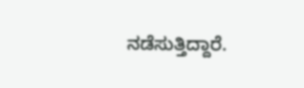ನಡೆಸುತ್ತಿದ್ದಾರೆ.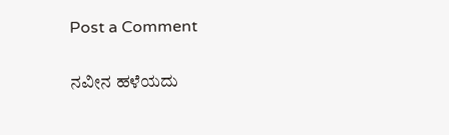Post a Comment

ನವೀನ ಹಳೆಯದು